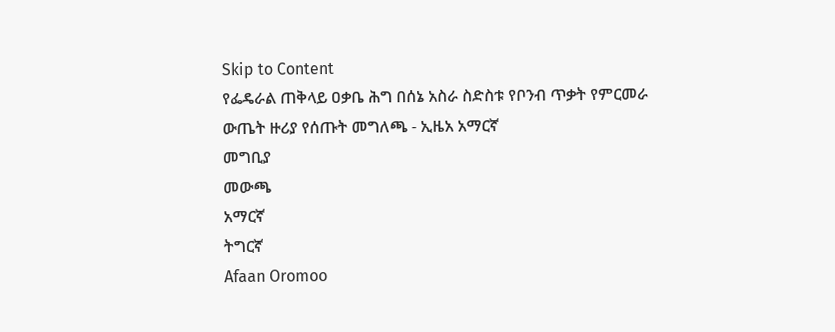Skip to Content
የፌዴራል ጠቅላይ ዐቃቤ ሕግ በሰኔ አስራ ስድስቱ የቦንብ ጥቃት የምርመራ ውጤት ዙሪያ የሰጡት መግለጫ - ኢዜአ አማርኛ
መግቢያ
መውጫ
አማርኛ
ትግርኛ
Afaan Oromoo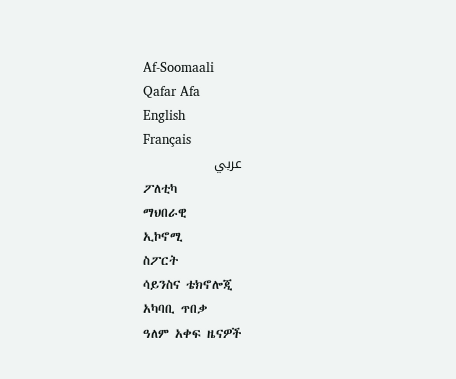Af‑Soomaali
Qafar Afa
English
Français
عربي
ፖለቲካ
ማህበራዊ
ኢኮኖሚ
ስፖርት
ሳይንስና ቴክኖሎጂ
አካባቢ ጥበቃ
ዓለም አቀፍ ዜናዎች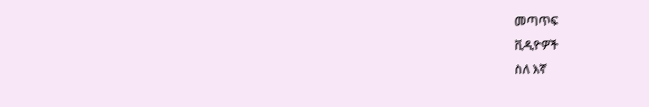መጣጥፍ
ቪዲዮዎች
ስለ እኛ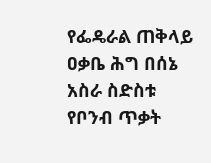የፌዴራል ጠቅላይ ዐቃቤ ሕግ በሰኔ አስራ ስድስቱ የቦንብ ጥቃት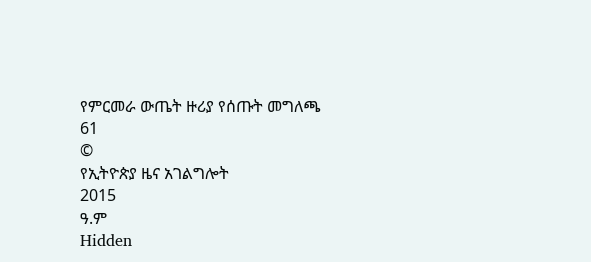የምርመራ ውጤት ዙሪያ የሰጡት መግለጫ
61
©
የኢትዮጵያ ዜና አገልግሎት
2015
ዓ.ም
Hidden